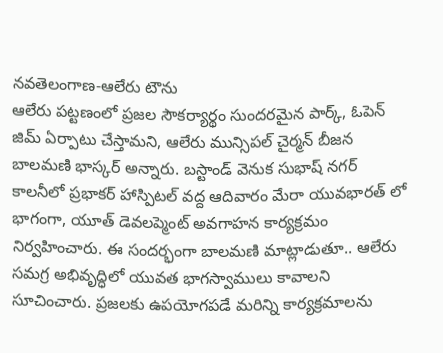నవతెలంగాణ-ఆలేరు టౌను
ఆలేరు పట్టణంలో ప్రజల సౌకర్యార్థం సుందరమైన పార్క్, ఓపెన్ జిమ్ ఏర్పాటు చేస్తామని, ఆలేరు మున్సిపల్ చైర్మన్ బీజన బాలమణి భాస్కర్ అన్నారు. బస్టాండ్ వెనుక సుభాష్ నగర్ కాలనీలో ప్రభాకర్ హాస్పిటల్ వద్ద ఆదివారం మేరా యువభారత్ లో భాగంగా, యూత్ డెవలప్మెంట్ అవగాహన కార్యక్రమం నిర్వహించారు. ఈ సందర్భంగా బాలమణి మాట్లాడుతూ.. ఆలేరు సమగ్ర అభివృద్ధిలో యువత భాగస్వాములు కావాలని సూచించారు. ప్రజలకు ఉపయోగపడే మరిన్ని కార్యక్రమాలను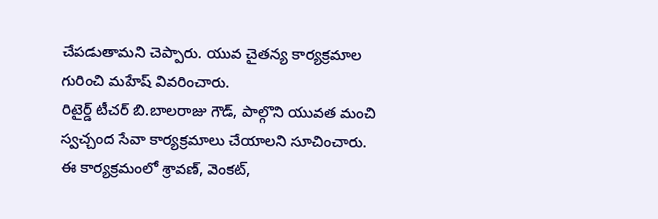చేపడుతామని చెప్పారు. యువ చైతన్య కార్యక్రమాల గురించి మహేష్ వివరించారు.
రిటైర్డ్ టీచర్ బి.బాలరాజు గౌడ్, పాల్గొని యువత మంచి స్వచ్చంద సేవా కార్యక్రమాలు చేయాలని సూచించారు. ఈ కార్యక్రమంలో శ్రావణ్, వెంకట్,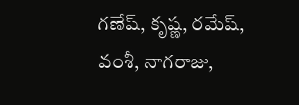గణేష్, కృష్ణ, రమేష్, వంశీ, నాగరాజు,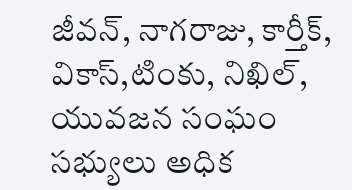జీవన్, నాగరాజు, కార్తీక్, వికాస్,టింకు, నిఖిల్, యువజన సంఘం సభ్యులు అధిక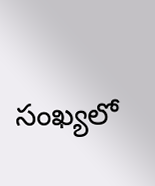సంఖ్యలో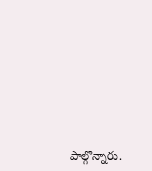పాల్గొన్నారు.